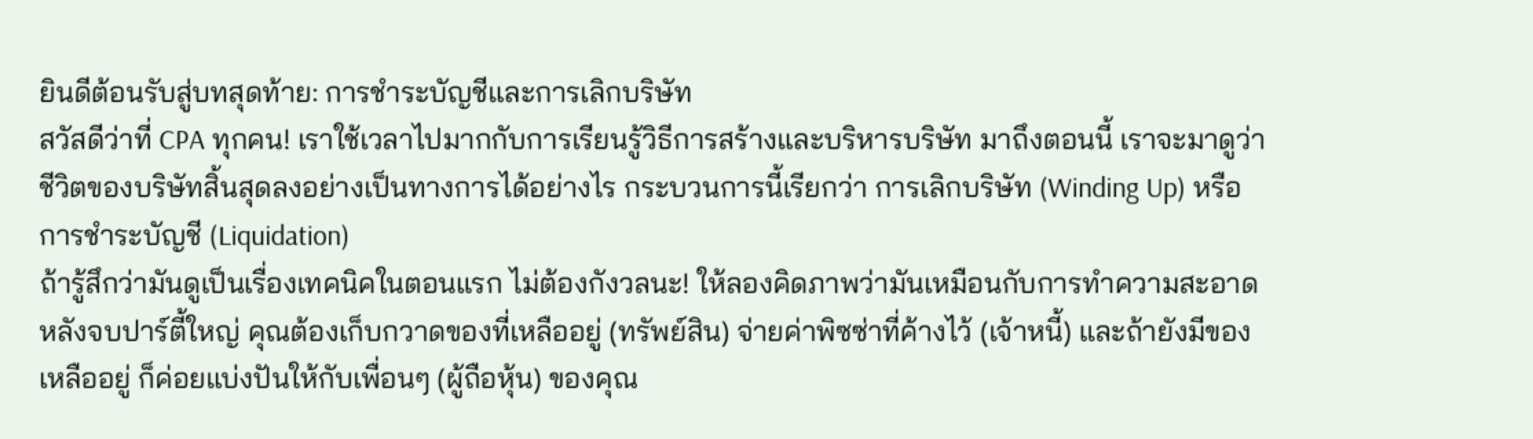ยินดีต้อนรับสู่บทสุดท้าย: การชำระบัญชีและการเลิกบริษัท
สวัสดีว่าที่ CPA ทุกคน! เราใช้เวลาไปมากกับการเรียนรู้วิธีการสร้างและบริหารบริษัท มาถึงตอนนี้ เราจะมาดูว่าชีวิตของบริษัทสิ้นสุดลงอย่างเป็นทางการได้อย่างไร กระบวนการนี้เรียกว่า การเลิกบริษัท (Winding Up) หรือ การชำระบัญชี (Liquidation)
ถ้ารู้สึกว่ามันดูเป็นเรื่องเทคนิคในตอนแรก ไม่ต้องกังวลนะ! ให้ลองคิดภาพว่ามันเหมือนกับการทำความสะอาดหลังจบปาร์ตี้ใหญ่ คุณต้องเก็บกวาดของที่เหลืออยู่ (ทรัพย์สิน) จ่ายค่าพิซซ่าที่ค้างไว้ (เจ้าหนี้) และถ้ายังมีของเหลืออยู่ ก็ค่อยแบ่งปันให้กับเพื่อนๆ (ผู้ถือหุ้น) ของคุณ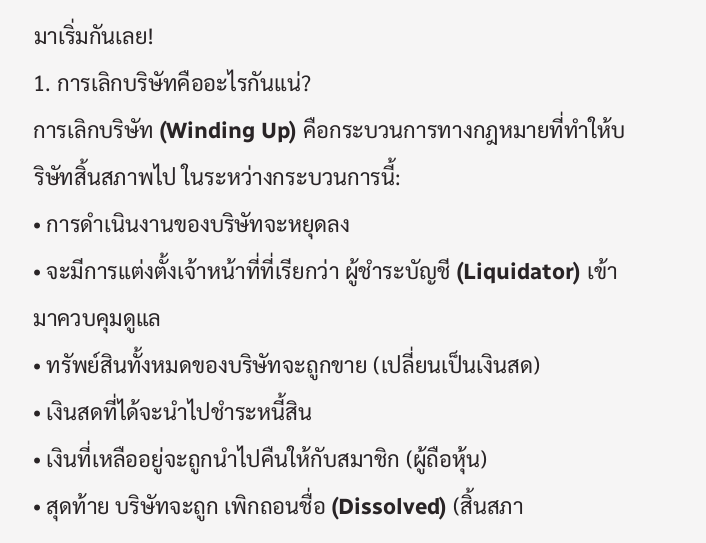มาเริ่มกันเลย!
1. การเลิกบริษัทคืออะไรกันแน่?
การเลิกบริษัท (Winding Up) คือกระบวนการทางกฎหมายที่ทำให้บริษัทสิ้นสภาพไป ในระหว่างกระบวนการนี้:
• การดำเนินงานของบริษัทจะหยุดลง
• จะมีการแต่งตั้งเจ้าหน้าที่ที่เรียกว่า ผู้ชำระบัญชี (Liquidator) เข้ามาควบคุมดูแล
• ทรัพย์สินทั้งหมดของบริษัทจะถูกขาย (เปลี่ยนเป็นเงินสด)
• เงินสดที่ได้จะนำไปชำระหนี้สิน
• เงินที่เหลืออยู่จะถูกนำไปคืนให้กับสมาชิก (ผู้ถือหุ้น)
• สุดท้าย บริษัทจะถูก เพิกถอนชื่อ (Dissolved) (สิ้นสภา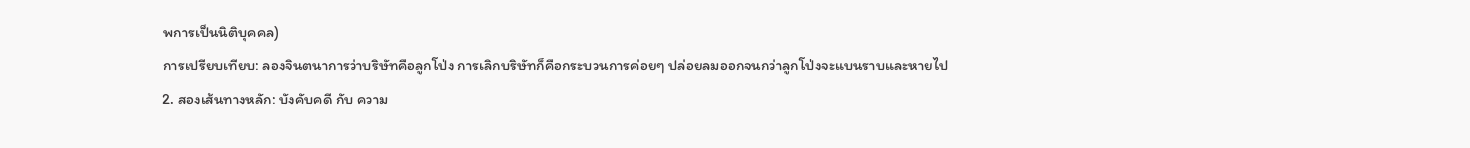พการเป็นนิติบุคคล)
การเปรียบเทียบ: ลองจินตนาการว่าบริษัทคือลูกโป่ง การเลิกบริษัทก็คือกระบวนการค่อยๆ ปล่อยลมออกจนกว่าลูกโป่งจะแบนราบและหายไป
2. สองเส้นทางหลัก: บังคับคดี กับ ความ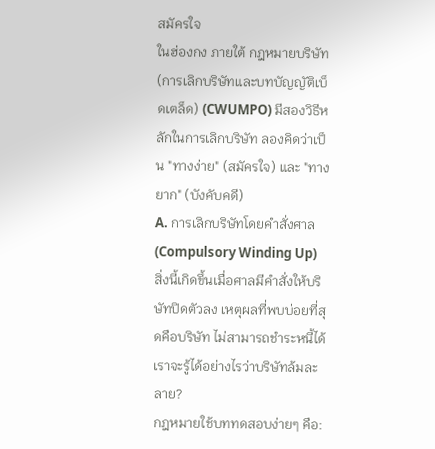สมัครใจ
ในฮ่องกง ภายใต้ กฎหมายบริษัท (การเลิกบริษัทและบทบัญญัติเบ็ดเตล็ด) (CWUMPO) มีสองวิธีหลักในการเลิกบริษัท ลองคิดว่าเป็น "ทางง่าย" (สมัครใจ) และ "ทางยาก" (บังคับคดี)
A. การเลิกบริษัทโดยคำสั่งศาล (Compulsory Winding Up)
สิ่งนี้เกิดขึ้นเมื่อศาลมีคำสั่งให้บริษัทปิดตัวลง เหตุผลที่พบบ่อยที่สุดคือบริษัท ไม่สามารถชำระหนี้ได้
เราจะรู้ได้อย่างไรว่าบริษัทล้มละลาย?
กฎหมายใช้บททดสอบง่ายๆ คือ: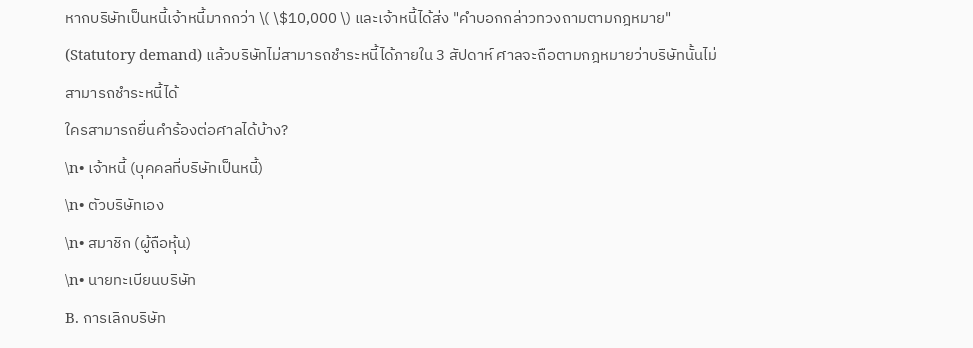หากบริษัทเป็นหนี้เจ้าหนี้มากกว่า \( \$10,000 \) และเจ้าหนี้ได้ส่ง "คำบอกกล่าวทวงถามตามกฎหมาย" (Statutory demand) แล้วบริษัทไม่สามารถชำระหนี้ได้ภายใน 3 สัปดาห์ ศาลจะถือตามกฎหมายว่าบริษัทนั้นไม่สามารถชำระหนี้ได้
ใครสามารถยื่นคำร้องต่อศาลได้บ้าง?
\n• เจ้าหนี้ (บุคคลที่บริษัทเป็นหนี้)
\n• ตัวบริษัทเอง
\n• สมาชิก (ผู้ถือหุ้น)
\n• นายทะเบียนบริษัท
B. การเลิกบริษัท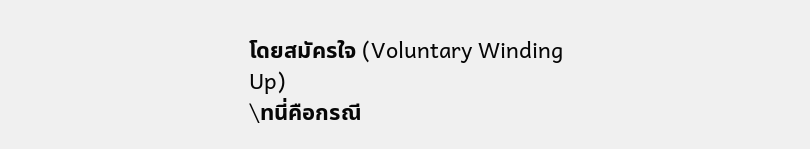โดยสมัครใจ (Voluntary Winding Up)
\nนี่คือกรณี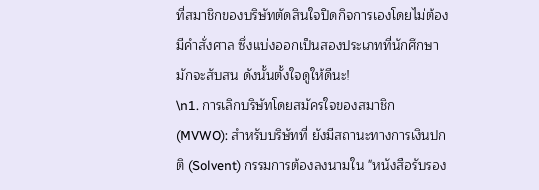ที่สมาชิกของบริษัทตัดสินใจปิดกิจการเองโดยไม่ต้องมีคำสั่งศาล ซึ่งแบ่งออกเป็นสองประเภทที่นักศึกษามักจะสับสน ดังนั้นตั้งใจดูให้ดีนะ!
\n1. การเลิกบริษัทโดยสมัครใจของสมาชิก (MVWO): สำหรับบริษัทที่ ยังมีสถานะทางการเงินปกติ (Solvent) กรรมการต้องลงนามใน "หนังสือรับรอง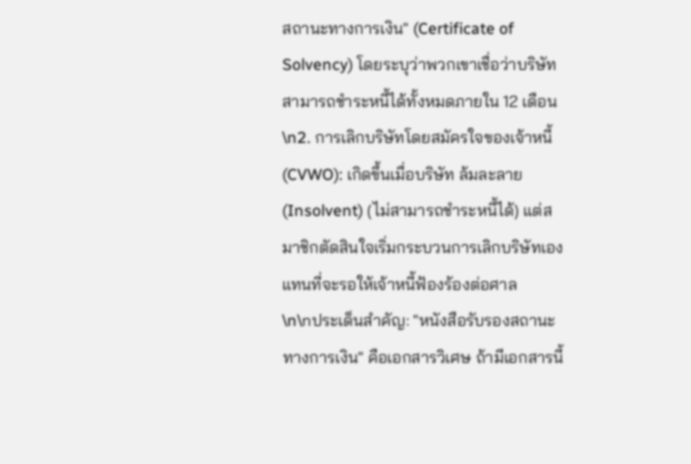สถานะทางการเงิน" (Certificate of Solvency) โดยระบุว่าพวกเขาเชื่อว่าบริษัทสามารถชำระหนี้ได้ทั้งหมดภายใน 12 เดือน
\n2. การเลิกบริษัทโดยสมัครใจของเจ้าหนี้ (CVWO): เกิดขึ้นเมื่อบริษัท ล้มละลาย (Insolvent) (ไม่สามารถชำระหนี้ได้) แต่สมาชิกตัดสินใจเริ่มกระบวนการเลิกบริษัทเอง แทนที่จะรอให้เจ้าหนี้ฟ้องร้องต่อศาล
\n\nประเด็นสำคัญ: "หนังสือรับรองสถานะทางการเงิน" คือเอกสารวิเศษ ถ้ามีเอกสารนี้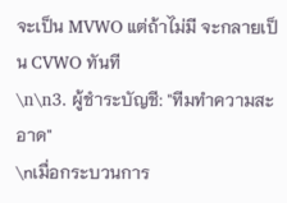จะเป็น MVWO แต่ถ้าไม่มี จะกลายเป็น CVWO ทันที
\n\n3. ผู้ชำระบัญชี: "ทีมทำความสะอาด"
\nเมื่อกระบวนการ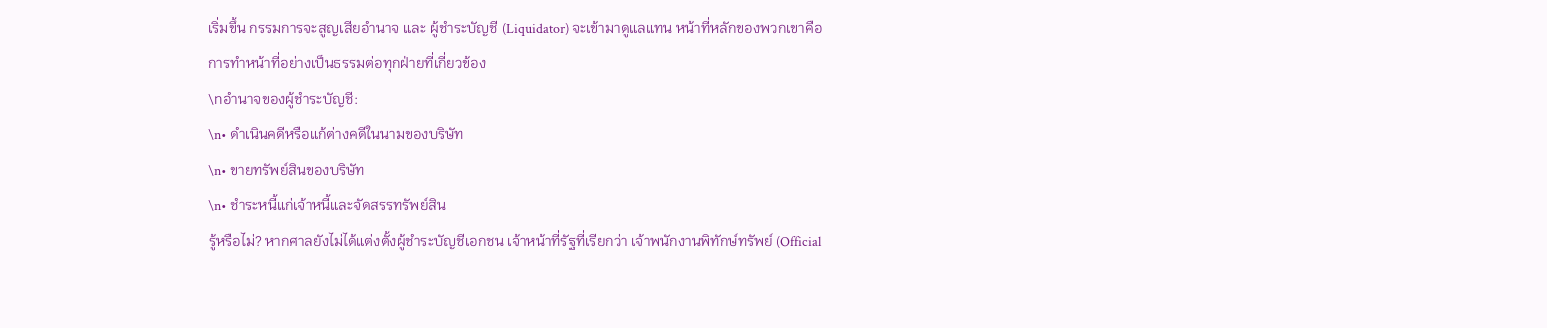เริ่มขึ้น กรรมการจะสูญเสียอำนาจ และ ผู้ชำระบัญชี (Liquidator) จะเข้ามาดูแลแทน หน้าที่หลักของพวกเขาคือการทำหน้าที่อย่างเป็นธรรมต่อทุกฝ่ายที่เกี่ยวข้อง
\nอำนาจของผู้ชำระบัญชี:
\n• ดำเนินคดีหรือแก้ต่างคดีในนามของบริษัท
\n• ขายทรัพย์สินของบริษัท
\n• ชำระหนี้แก่เจ้าหนี้และจัดสรรทรัพย์สิน
รู้หรือไม่? หากศาลยังไม่ได้แต่งตั้งผู้ชำระบัญชีเอกชน เจ้าหน้าที่รัฐที่เรียกว่า เจ้าพนักงานพิทักษ์ทรัพย์ (Official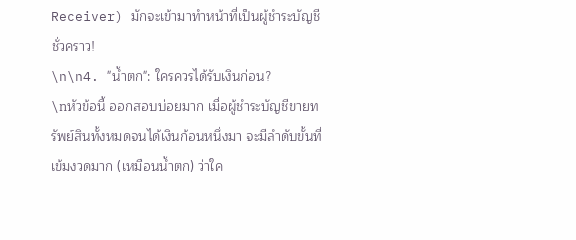Receiver) มักจะเข้ามาทำหน้าที่เป็นผู้ชำระบัญชีชั่วคราว!
\n\n4. "น้ำตก": ใครควรได้รับเงินก่อน?
\nหัวข้อนี้ ออกสอบบ่อยมาก เมื่อผู้ชำระบัญชีขายทรัพย์สินทั้งหมดจนได้เงินก้อนหนึ่งมา จะมีลำดับขั้นที่เข้มงวดมาก (เหมือนน้ำตก) ว่าใค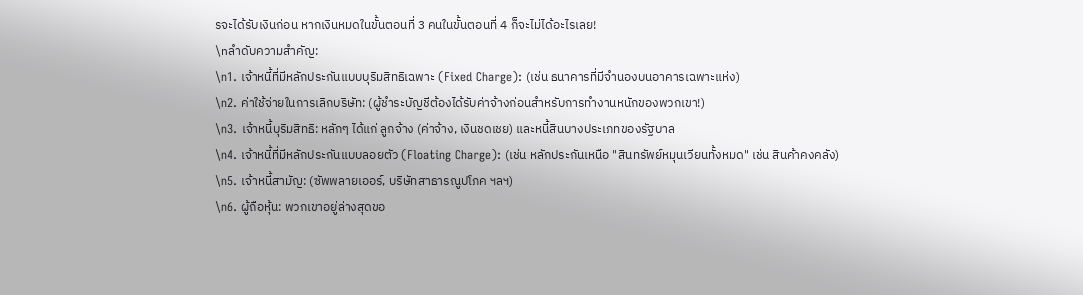รจะได้รับเงินก่อน หากเงินหมดในขั้นตอนที่ 3 คนในขั้นตอนที่ 4 ก็จะไม่ได้อะไรเลย!
\nลำดับความสำคัญ:
\n1. เจ้าหนี้ที่มีหลักประกันแบบบุริมสิทธิเฉพาะ (Fixed Charge): (เช่น ธนาคารที่มีจำนองบนอาคารเฉพาะแห่ง)
\n2. ค่าใช้จ่ายในการเลิกบริษัท: (ผู้ชำระบัญชีต้องได้รับค่าจ้างก่อนสำหรับการทำงานหนักของพวกเขา!)
\n3. เจ้าหนี้บุริมสิทธิ: หลักๆ ได้แก่ ลูกจ้าง (ค่าจ้าง, เงินชดเชย) และหนี้สินบางประเภทของรัฐบาล
\n4. เจ้าหนี้ที่มีหลักประกันแบบลอยตัว (Floating Charge): (เช่น หลักประกันเหนือ "สินทรัพย์หมุนเวียนทั้งหมด" เช่น สินค้าคงคลัง)
\n5. เจ้าหนี้สามัญ: (ซัพพลายเออร์, บริษัทสาธารณูปโภค ฯลฯ)
\n6. ผู้ถือหุ้น: พวกเขาอยู่ล่างสุดขอ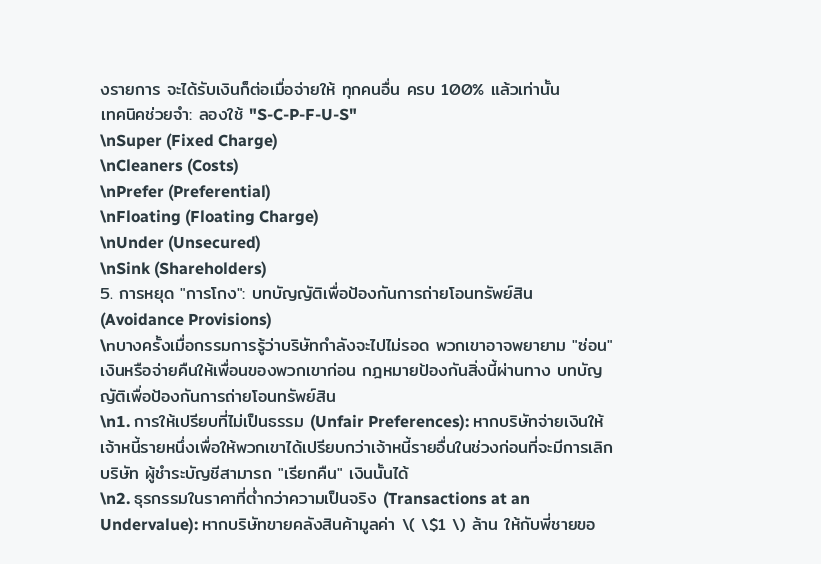งรายการ จะได้รับเงินก็ต่อเมื่อจ่ายให้ ทุกคนอื่น ครบ 100% แล้วเท่านั้น
เทคนิคช่วยจำ: ลองใช้ "S-C-P-F-U-S"
\nSuper (Fixed Charge)
\nCleaners (Costs)
\nPrefer (Preferential)
\nFloating (Floating Charge)
\nUnder (Unsecured)
\nSink (Shareholders)
5. การหยุด "การโกง": บทบัญญัติเพื่อป้องกันการถ่ายโอนทรัพย์สิน (Avoidance Provisions)
\nบางครั้งเมื่อกรรมการรู้ว่าบริษัทกำลังจะไปไม่รอด พวกเขาอาจพยายาม "ซ่อน" เงินหรือจ่ายคืนให้เพื่อนของพวกเขาก่อน กฎหมายป้องกันสิ่งนี้ผ่านทาง บทบัญญัติเพื่อป้องกันการถ่ายโอนทรัพย์สิน
\n1. การให้เปรียบที่ไม่เป็นธรรม (Unfair Preferences): หากบริษัทจ่ายเงินให้เจ้าหนี้รายหนึ่งเพื่อให้พวกเขาได้เปรียบกว่าเจ้าหนี้รายอื่นในช่วงก่อนที่จะมีการเลิกบริษัท ผู้ชำระบัญชีสามารถ "เรียกคืน" เงินนั้นได้
\n2. ธุรกรรมในราคาที่ต่ำกว่าความเป็นจริง (Transactions at an Undervalue): หากบริษัทขายคลังสินค้ามูลค่า \( \$1 \) ล้าน ให้กับพี่ชายขอ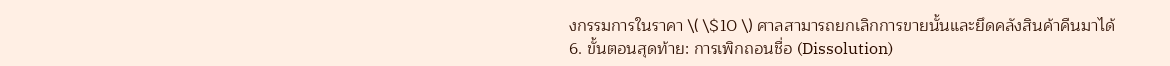งกรรมการในราคา \( \$10 \) ศาลสามารถยกเลิกการขายนั้นและยึดคลังสินค้าคืนมาได้
6. ขั้นตอนสุดท้าย: การเพิกถอนชื่อ (Dissolution)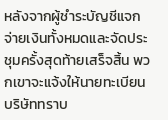หลังจากผู้ชำระบัญชีแจกจ่ายเงินทั้งหมดและจัดประชุมครั้งสุดท้ายเสร็จสิ้น พวกเขาจะแจ้งให้นายทะเบียนบริษัททราบ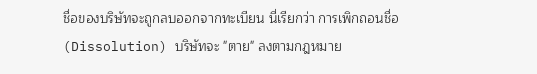ชื่อของบริษัทจะถูกลบออกจากทะเบียน นี่เรียกว่า การเพิกถอนชื่อ (Dissolution) บริษัทจะ "ตาย" ลงตามกฎหมาย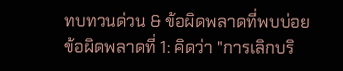ทบทวนด่วน & ข้อผิดพลาดที่พบบ่อย
ข้อผิดพลาดที่ 1: คิดว่า "การเลิกบริ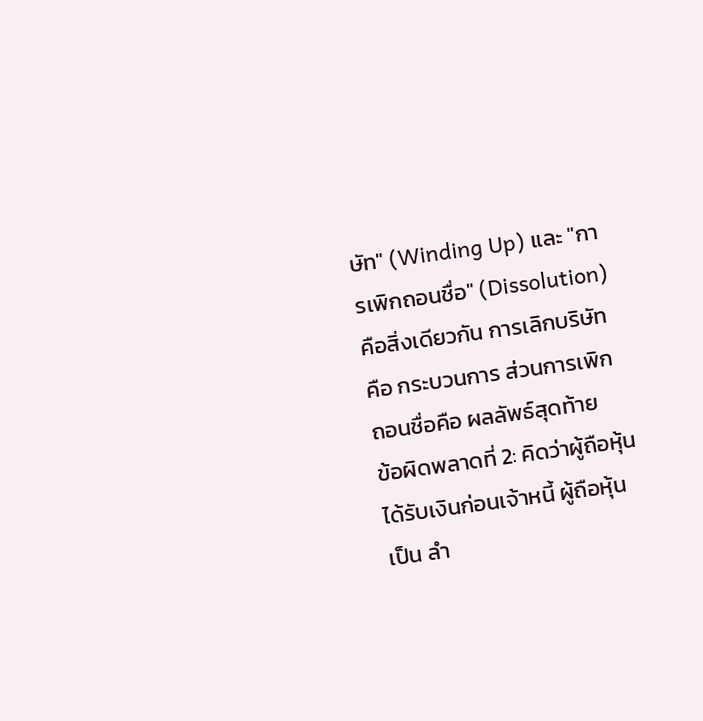ษัท" (Winding Up) และ "การเพิกถอนชื่อ" (Dissolution) คือสิ่งเดียวกัน การเลิกบริษัทคือ กระบวนการ ส่วนการเพิกถอนชื่อคือ ผลลัพธ์สุดท้าย
ข้อผิดพลาดที่ 2: คิดว่าผู้ถือหุ้นได้รับเงินก่อนเจ้าหนี้ ผู้ถือหุ้นเป็น ลำ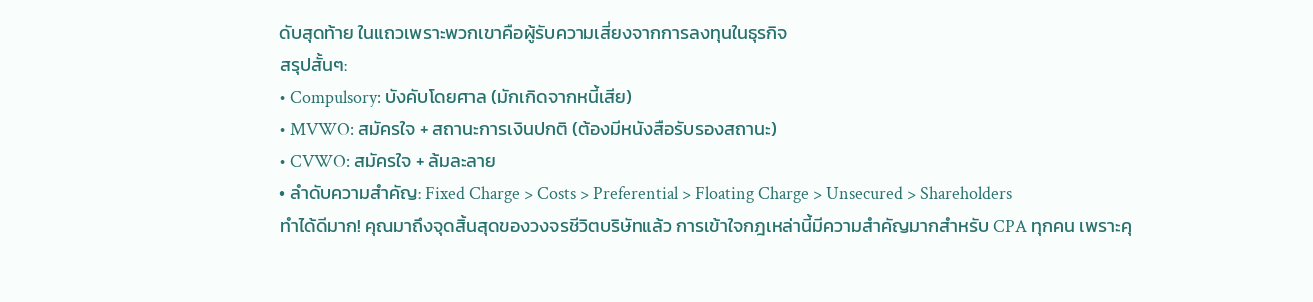ดับสุดท้าย ในแถวเพราะพวกเขาคือผู้รับความเสี่ยงจากการลงทุนในธุรกิจ
สรุปสั้นๆ:
• Compulsory: บังคับโดยศาล (มักเกิดจากหนี้เสีย)
• MVWO: สมัครใจ + สถานะการเงินปกติ (ต้องมีหนังสือรับรองสถานะ)
• CVWO: สมัครใจ + ล้มละลาย
• ลำดับความสำคัญ: Fixed Charge > Costs > Preferential > Floating Charge > Unsecured > Shareholders
ทำได้ดีมาก! คุณมาถึงจุดสิ้นสุดของวงจรชีวิตบริษัทแล้ว การเข้าใจกฎเหล่านี้มีความสำคัญมากสำหรับ CPA ทุกคน เพราะคุ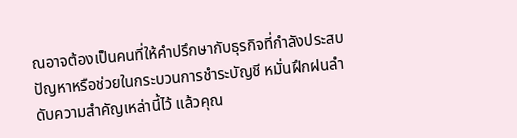ณอาจต้องเป็นคนที่ให้คำปรึกษากับธุรกิจที่กำลังประสบปัญหาหรือช่วยในกระบวนการชำระบัญชี หมั่นฝึกฝนลำดับความสำคัญเหล่านี้ไว้ แล้วคุณ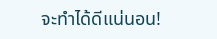จะทำได้ดีแน่นอน!